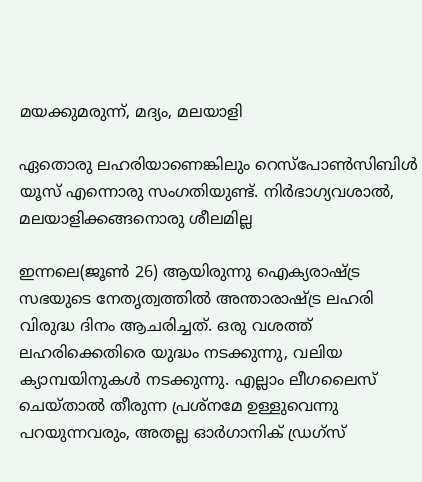മയക്കുമരുന്ന്, മദ്യം, മലയാളി

ഏതൊരു ലഹരിയാണെങ്കിലും റെസ്‌പോണ്‍സിബിള്‍ യൂസ് എന്നൊരു സംഗതിയുണ്ട്. നിര്‍ഭാഗ്യവശാല്‍, മലയാളിക്കങ്ങനൊരു ശീലമില്ല

ഇന്നലെ(ജൂണ്‍ 26) ആയിരുന്നു ഐക്യരാഷ്ട്ര സഭയുടെ നേതൃത്വത്തില്‍ അന്താരാഷ്ട്ര ലഹരി വിരുദ്ധ ദിനം ആചരിച്ചത്. ഒരു വശത്ത് ലഹരിക്കെതിരെ യുദ്ധം നടക്കുന്നു, വലിയ ക്യാമ്പയിനുകള്‍ നടക്കുന്നു. എല്ലാം ലീഗലൈസ് ചെയ്താല്‍ തീരുന്ന പ്രശ്‌നമേ ഉള്ളുവെന്നു പറയുന്നവരും, അതല്ല ഓര്‍ഗാനിക് ഡ്രഗ്‌സ്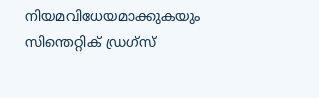നിയമവിധേയമാക്കുകയും സിന്തെറ്റിക് ഡ്രഗ്‌സ്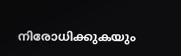നിരോധിക്കുകയും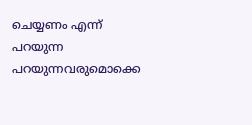ചെയ്യണം എന്ന് പറയുന്ന പറയുന്നവരുമൊക്കെ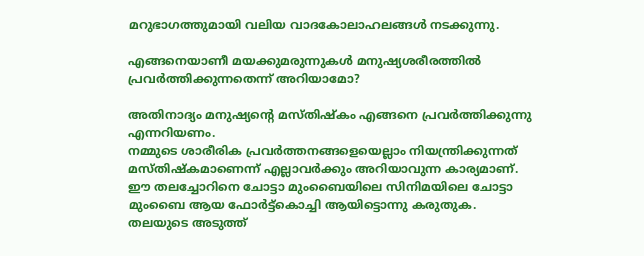മറുഭാഗത്തുമായി വലിയ വാദകോലാഹലങ്ങള്‍ നടക്കുന്നു.

എങ്ങനെയാണീ മയക്കുമരുന്നുകള്‍ മനുഷ്യശരീരത്തില്‍ പ്രവര്‍ത്തിക്കുന്നതെന്ന് അറിയാമോ?

അതിനാദ്യം മനുഷ്യന്റെ മസ്തിഷ്‌കം എങ്ങനെ പ്രവര്‍ത്തിക്കുന്നു എന്നറിയണം.
നമ്മുടെ ശാരീരിക പ്രവര്‍ത്തനങ്ങളെയെല്ലാം നിയന്ത്രിക്കുന്നത് മസ്തിഷ്‌കമാണെന്ന് എല്ലാവര്‍ക്കും അറിയാവുന്ന കാര്യമാണ്. ഈ തലച്ചോറിനെ ചോട്ടാ മുംബൈയിലെ സിനിമയിലെ ചോട്ടാ മുംബൈ ആയ ഫോര്‍ട്ട്കൊച്ചി ആയിട്ടൊന്നു കരുതുക. തലയുടെ അടുത്ത്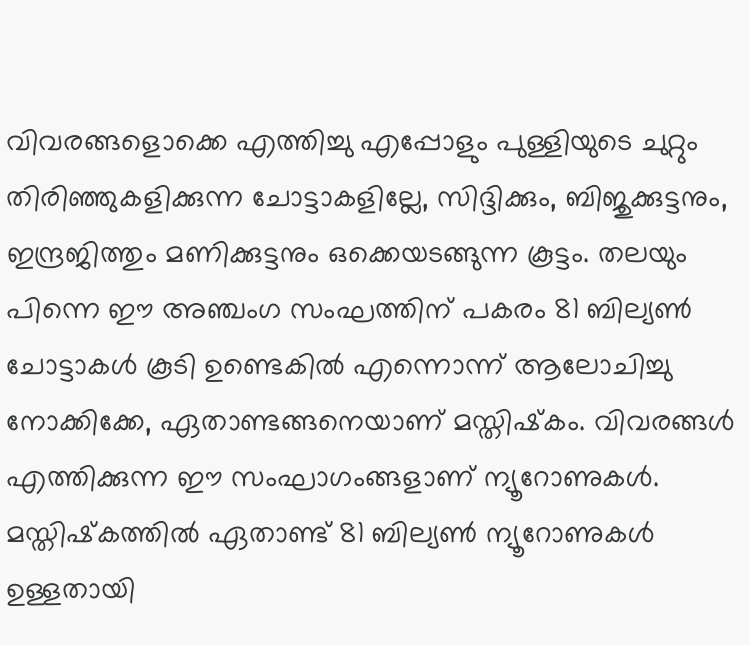വിവരങ്ങളൊക്കെ എത്തിച്ചു എപ്പോളും പുള്ളിയുടെ ചുറ്റും തിരിഞ്ഞുകളിക്കുന്ന ചോട്ടാകളില്ലേ, സിദ്ദിക്കും, ബിജുക്കുട്ടനും, ഇന്ദ്രജിത്തും മണിക്കുട്ടനും ഒക്കെയടങ്ങുന്ന കൂട്ടം. തലയും പിന്നെ ഈ അഞ്ചംഗ സംഘത്തിന് പകരം 81 ബില്യണ്‍ ചോട്ടാകള്‍ കൂടി ഉണ്ടെകില്‍ എന്നൊന്ന് ആലോചിച്ചു നോക്കിക്കേ, ഏതാണ്ടങ്ങനെയാണ് മസ്തിഷ്‌കം. വിവരങ്ങള്‍ എത്തിക്കുന്ന ഈ സംഘാഗംങ്ങളാണ് ന്യൂറോണുകള്‍. മസ്തിഷ്‌കത്തില്‍ ഏതാണ്ട് 81 ബില്യണ്‍ ന്യൂറോണുകള്‍ ഉള്ളതായി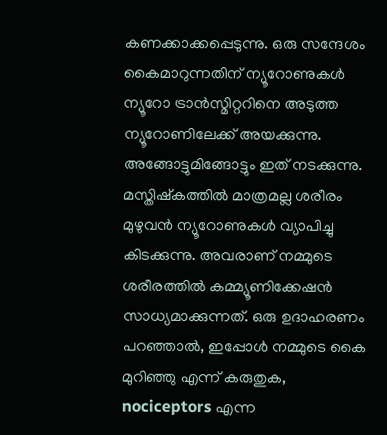കണക്കാക്കപ്പെടുന്നു. ഒരു സന്ദേശം കൈമാറുന്നതിന് ന്യൂറോണുകള്‍ ന്യൂറോ ട്രാന്‍സ്മിറ്ററിനെ അടുത്ത ന്യൂറോണിലേക്ക് അയക്കുന്നു. അങ്ങോട്ടുമിങ്ങോട്ടും ഇത് നടക്കുന്നു. മസ്തിഷ്‌കത്തില്‍ മാത്രമല്ല ശരീരം മുഴുവന്‍ ന്യൂറോണുകള്‍ വ്യാപിച്ചു കിടക്കുന്നു. അവരാണ് നമ്മുടെ ശരീരത്തില്‍ കമ്മ്യൂണിക്കേഷന്‍ സാധ്യമാക്കുന്നത്. ഒരു ഉദാഹരണം പറഞ്ഞാല്‍, ഇപ്പോള്‍ നമ്മുടെ കൈ മുറിഞ്ഞു എന്ന് കരുതുക, nociceptors എന്ന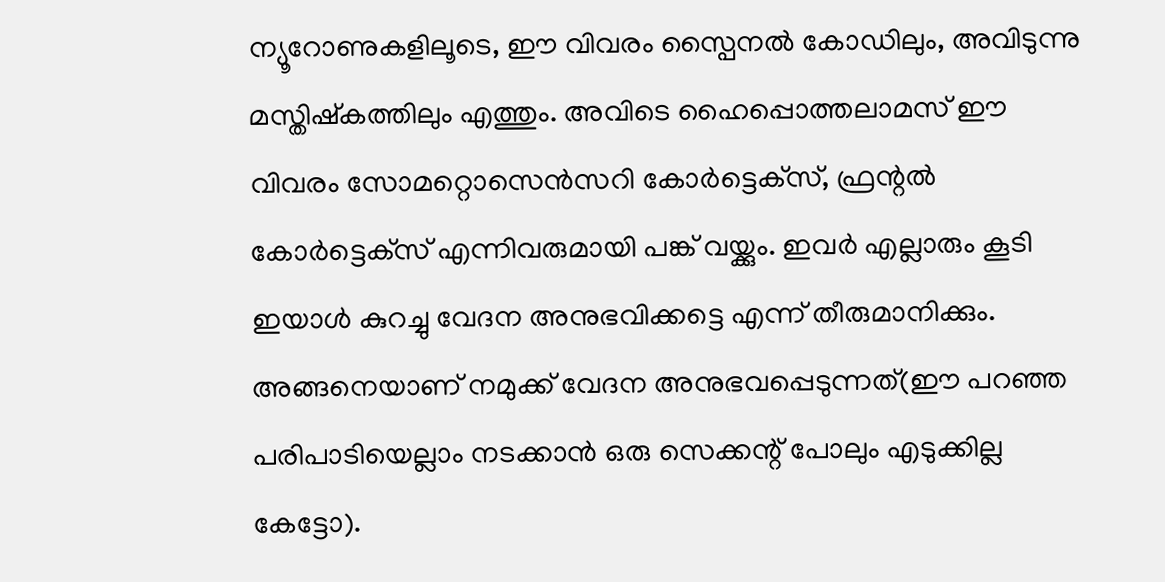ന്യൂറോണുകളിലൂടെ, ഈ വിവരം സ്പൈനല്‍ കോഡിലും, അവിടുന്നു മസ്തിഷ്‌കത്തിലും എത്തും. അവിടെ ഹൈപ്പൊത്തലാമസ് ഈ വിവരം സോമറ്റൊസെന്‍സറി കോര്‍ട്ടെക്‌സ്, ഫ്രന്റല്‍ കോര്‍ട്ടെക്‌സ് എന്നിവരുമായി പങ്ക് വയ്ക്കും. ഇവര്‍ എല്ലാരും കൂടി ഇയാള്‍ കുറച്ചു വേദന അനുഭവിക്കട്ടെ എന്ന് തീരുമാനിക്കും. അങ്ങനെയാണ് നമുക്ക് വേദന അനുഭവപ്പെടുന്നത്(ഈ പറഞ്ഞ പരിപാടിയെല്ലാം നടക്കാന്‍ ഒരു സെക്കന്റ് പോലും എടുക്കില്ല കേട്ടോ).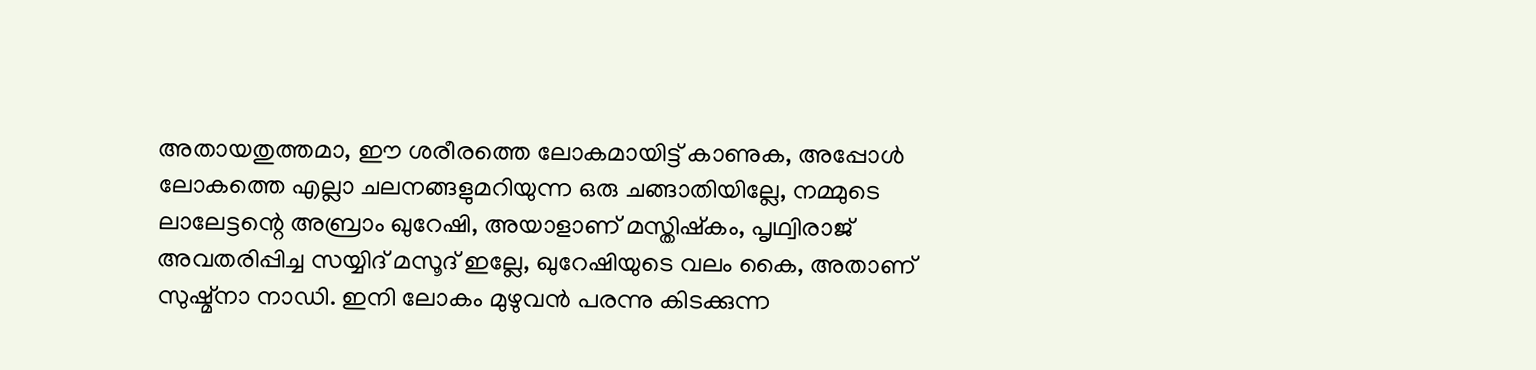അതായതുത്തമാ, ഈ ശരീരത്തെ ലോകമായിട്ട് കാണുക, അപ്പോള്‍ ലോകത്തെ എല്ലാ ചലനങ്ങളുമറിയുന്ന ഒരു ചങ്ങാതിയില്ലേ, നമ്മുടെ ലാലേട്ടന്റെ അബ്രാം ഖുറേഷി, അയാളാണ് മസ്തിഷ്‌കം, പൃഥ്വിരാജ് അവതരിപ്പിച്ച സയ്യിദ് മസൂദ് ഇല്ലേ, ഖുറേഷിയുടെ വലം കൈ, അതാണ് സുഷ്മ്നാ നാഡി. ഇനി ലോകം മുഴുവന്‍ പരന്നു കിടക്കുന്ന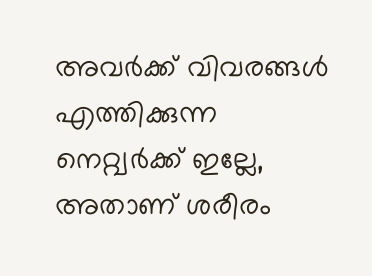അവര്‍ക്ക് വിവരങ്ങള്‍ എത്തിക്കുന്ന നെറ്റ്വര്‍ക്ക് ഇല്ലേ, അതാണ് ശരീരം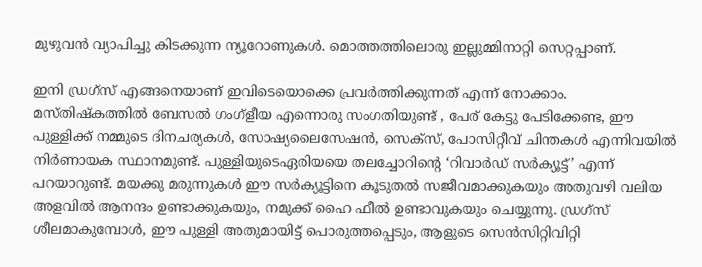മുഴുവന്‍ വ്യാപിച്ചു കിടക്കുന്ന ന്യൂറോണുകള്‍. മൊത്തത്തിലൊരു ഇല്ലുമ്മിനാറ്റി സെറ്റപ്പാണ്.

ഇനി ഡ്രഗ്‌സ് എങ്ങനെയാണ് ഇവിടെയൊക്കെ പ്രവര്‍ത്തിക്കുന്നത് എന്ന് നോക്കാം.
മസ്തിഷ്‌കത്തില്‍ ബേസല്‍ ഗംഗ്‌ളീയ എന്നൊരു സംഗതിയുണ്ട് , പേര് കേട്ടു പേടിക്കേണ്ട, ഈ പുള്ളിക്ക് നമ്മുടെ ദിനചര്യകള്‍, സോഷ്യലൈസേഷന്‍, സെക്‌സ്, പോസിറ്റീവ് ചിന്തകള്‍ എന്നിവയില്‍ നിര്‍ണായക സ്ഥാനമുണ്ട്. പുള്ളിയുടെഏരിയയെ തലച്ചോറിന്റെ ‘റിവാര്‍ഡ് സര്‍ക്യൂട്ട്’ എന്ന് പറയാറുണ്ട്. മയക്കു മരുന്നുകള്‍ ഈ സര്‍ക്യൂട്ടിനെ കൂടുതല്‍ സജീവമാക്കുകയും അതുവഴി വലിയ അളവില്‍ ആനന്ദം ഉണ്ടാക്കുകയും, നമുക്ക് ഹൈ ഫീല്‍ ഉണ്ടാവുകയും ചെയ്യുന്നു. ഡ്രഗ്‌സ് ശീലമാകുമ്പോള്‍, ഈ പുള്ളി അതുമായിട്ട് പൊരുത്തപ്പെടും, ആളുടെ സെന്‍സിറ്റിവിറ്റി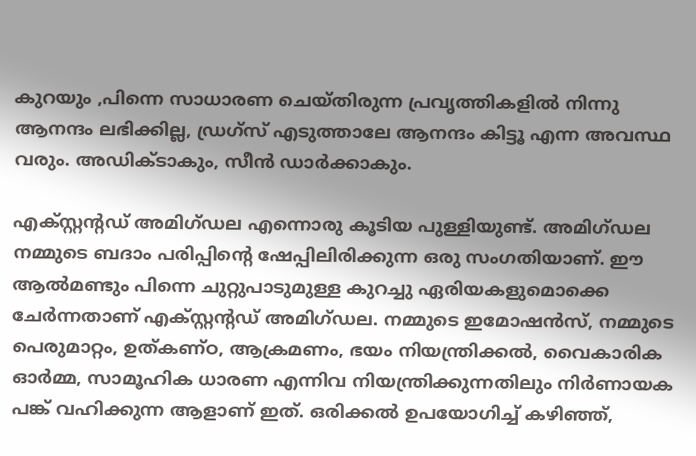കുറയും ,പിന്നെ സാധാരണ ചെയ്തിരുന്ന പ്രവൃത്തികളില്‍ നിന്നു ആനന്ദം ലഭിക്കില്ല, ഡ്രഗ്‌സ് എടുത്താലേ ആനന്ദം കിട്ടൂ എന്ന അവസ്ഥ വരും. അഡിക്ടാകും, സീന്‍ ഡാര്‍ക്കാകും.

എക്സ്റ്റന്റഡ് അമിഗ്ഡല എന്നൊരു കൂടിയ പുള്ളിയുണ്ട്. അമിഗ്ഡല നമ്മുടെ ബദാം പരിപ്പിന്റെ ഷേപ്പിലിരിക്കുന്ന ഒരു സംഗതിയാണ്. ഈ ആല്‍മണ്ടും പിന്നെ ചുറ്റുപാടുമുള്ള കുറച്ചു ഏരിയകളുമൊക്കെ ചേര്‍ന്നതാണ് എക്സ്റ്റന്റഡ് അമിഗ്ഡല. നമ്മുടെ ഇമോഷന്‍സ്, നമ്മുടെ പെരുമാറ്റം, ഉത്കണ്ഠ, ആക്രമണം, ഭയം നിയന്ത്രിക്കല്‍, വൈകാരിക ഓര്‍മ്മ, സാമൂഹിക ധാരണ എന്നിവ നിയന്ത്രിക്കുന്നതിലും നിര്‍ണായക പങ്ക് വഹിക്കുന്ന ആളാണ് ഇത്. ഒരിക്കല്‍ ഉപയോഗിച്ച് കഴിഞ്ഞ്,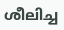ശീലിച്ച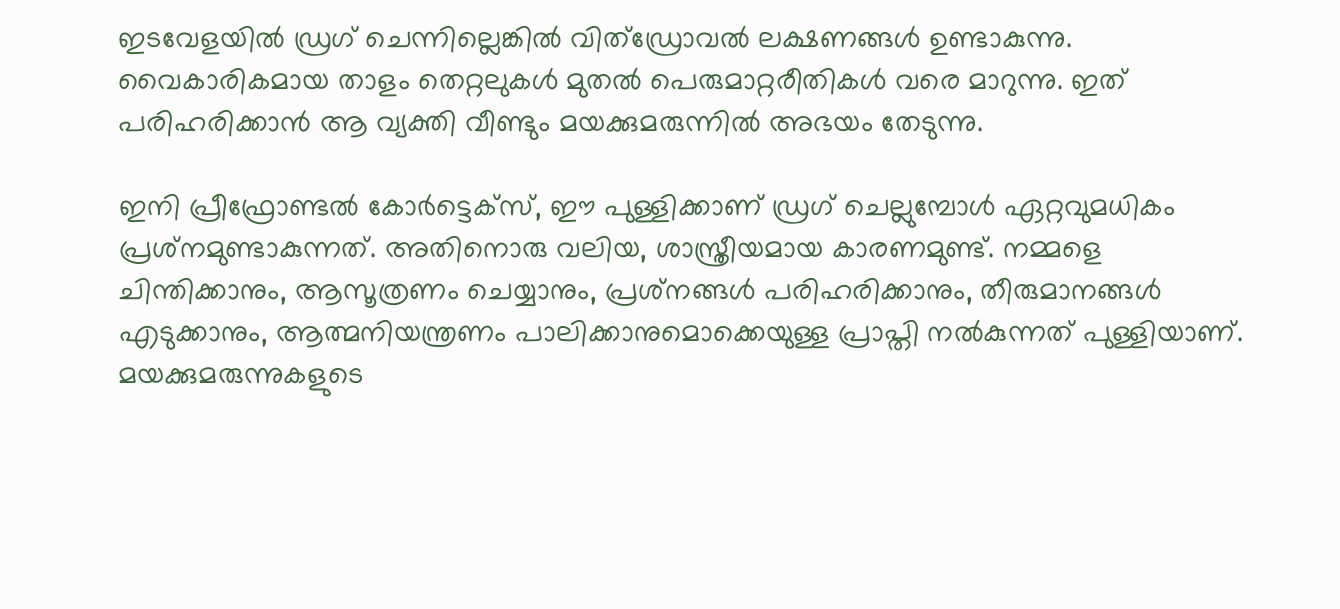ഇടവേളയില്‍ ഡ്രഗ് ചെന്നില്ലെങ്കില്‍ വിത്ഡ്രോവല്‍ ലക്ഷണങ്ങള്‍ ഉണ്ടാകുന്നു. വൈകാരികമായ താളം തെറ്റലുകള്‍ മുതല്‍ പെരുമാറ്റരീതികള്‍ വരെ മാറുന്നു. ഇത് പരിഹരിക്കാന്‍ ആ വ്യക്തി വീണ്ടും മയക്കുമരുന്നില്‍ അഭയം തേടുന്നു.

ഇനി പ്രീഫ്രോണ്ടല്‍ കോര്‍ട്ടെക്‌സ്, ഈ പുള്ളിക്കാണ് ഡ്രഗ് ചെല്ലുമ്പോള്‍ ഏറ്റവുമധികം പ്രശ്‌നമുണ്ടാകുന്നത്. അതിനൊരു വലിയ, ശാസ്ത്രീയമായ കാരണമുണ്ട്. നമ്മളെ ചിന്തിക്കാനും, ആസൂത്രണം ചെയ്യാനും, പ്രശ്‌നങ്ങള്‍ പരിഹരിക്കാനും, തീരുമാനങ്ങള്‍ എടുക്കാനും, ആത്മനിയന്ത്രണം പാലിക്കാനുമൊക്കെയുള്ള പ്രാപ്തി നല്‍കുന്നത് പുള്ളിയാണ്. മയക്കുമരുന്നുകളുടെ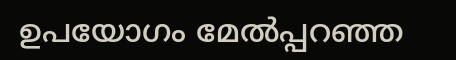ഉപയോഗം മേല്‍പ്പറഞ്ഞ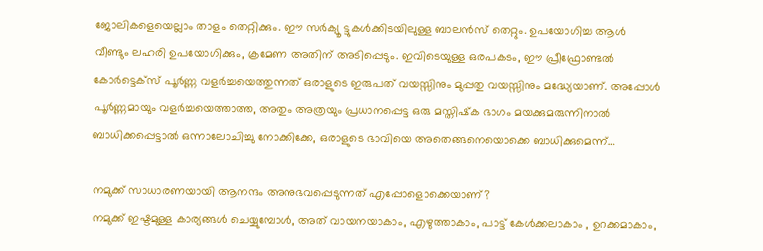ജോലികളെയെല്ലാം താളം തെറ്റിക്കും. ഈ സര്‍ക്യൂ ട്ടുകള്‍ക്കിടയിലുള്ള ബാലന്‍സ് തെറ്റും. ഉപയോഗിച്ച ആള്‍ വീണ്ടും ലഹരി ഉപയോഗിക്കും, ക്രമേണ അതിന് അടിപ്പെടും. ഇവിടെയുള്ള ഒരപകടം, ഈ പ്രീഫ്രോണ്ടല്‍ കോര്‍ട്ടെക്‌സ് പൂര്‍ണ്ണ വളര്‍ച്ചയെത്തുന്നത് ഒരാളുടെ ഇരുപത് വയസ്സിനും മുപ്പതു വയസ്സിനും മദ്ധ്യേയാണ്. അപ്പോള്‍ പൂര്‍ണ്ണമായും വളര്‍ച്ചയെത്താത്ത, അതും അത്രയും പ്രധാനപ്പെട്ട ഒരു മസ്തിഷ്‌ക ഭാഗം മയക്കുമരുന്നിനാല്‍ ബാധിക്കപ്പെട്ടാല്‍ ഒന്നാലോചിച്ചു നോക്കിക്കേ, ഒരാളുടെ ഭാവിയെ അതെങ്ങനെയൊക്കെ ബാധിക്കുമെന്ന്…

നമുക്ക് സാധാരണയായി ആനന്ദം അനുഭവപ്പെടുന്നത് എപ്പോളൊക്കെയാണ്?
നമുക്ക് ഇഷ്ടമുള്ള കാര്യങ്ങള്‍ ചെയ്യുമ്പോള്‍, അത് വായനയാകാം, എഴുത്താകാം, പാട്ട് കേള്‍ക്കലാകാം , ഉറക്കമാകാം,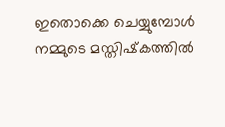ഇതൊക്കെ ചെയ്യുമ്പോള്‍ നമ്മുടെ മസ്തിഷ്‌കത്തില്‍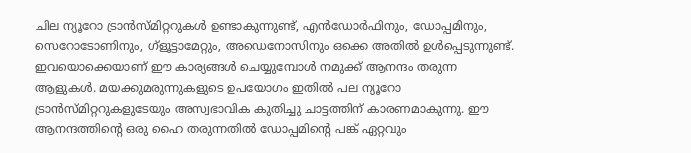ചില ന്യൂറോ ട്രാന്‍സ്മിറ്ററുകള്‍ ഉണ്ടാകുന്നുണ്ട്, എന്‍ഡോര്‍ഫിനും, ഡോപ്പമിനും, സെറോടോണിനും, ഗ്‌ളൂട്ടാമേറ്റും, അഡെനോസിനും ഒക്കെ അതില്‍ ഉള്‍പ്പെടുന്നുണ്ട്. ഇവയൊക്കെയാണ് ഈ കാര്യങ്ങള്‍ ചെയ്യുമ്പോള്‍ നമുക്ക് ആനന്ദം തരുന്ന ആളുകള്‍. മയക്കുമരുന്നുകളുടെ ഉപയോഗം ഇതില്‍ പല ന്യൂറോ ട്രാന്‍സ്മിറ്ററുകളുടേയും അസ്വഭാവിക കുതിച്ചു ചാട്ടത്തിന് കാരണമാകുന്നു. ഈ ആനന്ദത്തിന്റെ ഒരു ഹൈ തരുന്നതില്‍ ഡോപ്പമിന്റെ പങ്ക് ഏറ്റവും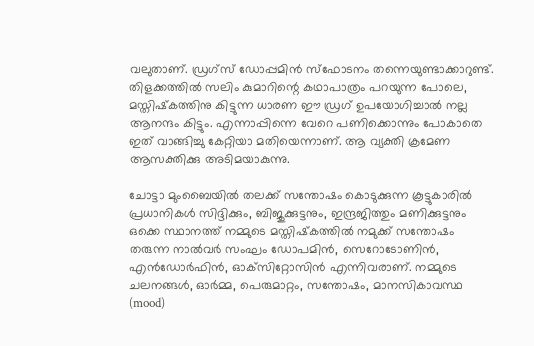വലുതാണ്. ഡ്രഗ്‌സ് ഡോപ്പമിന്‍ സ്‌ഫോടനം തന്നെയുണ്ടാക്കാറുണ്ട്. തിളക്കത്തില്‍ സലിം കുമാറിന്റെ കഥാപാത്രം പറയുന്ന പോലെ, മസ്തിഷ്‌കത്തിനു കിട്ടുന്ന ധാരണ ഈ ഡ്രഗ് ഉപയോഗിച്ചാല്‍ നല്ല ആനന്ദം കിട്ടും. എന്നാപ്പിന്നെ വേറെ പണിക്കൊന്നും പോകാതെ ഇത് വാങ്ങിച്ചു കേറ്റിയാ മതിയെന്നാണ്. ആ വ്യക്തി ക്രമേണ ആസക്തിക്കു അടിമയാകുന്നു.

ചോട്ടാ മുംബൈയില്‍ തലക്ക് സന്തോഷം കൊടുക്കുന്ന കൂട്ടുകാരില്‍ പ്രധാനികള്‍ സിദ്ദിക്കും, ബിജുക്കുട്ടനും, ഇന്ദ്രജിത്തും മണിക്കുട്ടനും ഒക്കെ സ്ഥാനത്ത് നമ്മുടെ മസ്തിഷ്‌കത്തില്‍ നമുക്ക് സന്തോഷം തരുന്ന നാല്‍വര്‍ സംഘം ഡോപമിന്‍, സെറോടോണിന്‍, എന്‍ഡോര്‍ഫിന്‍, ഓക്‌സിറ്റോസിന്‍ എന്നിവരാണ്. നമ്മുടെ ചലനങ്ങള്‍, ഓര്‍മ്മ, പെരുമാറ്റം, സന്തോഷം, മാനസികാവസ്ഥ (mood)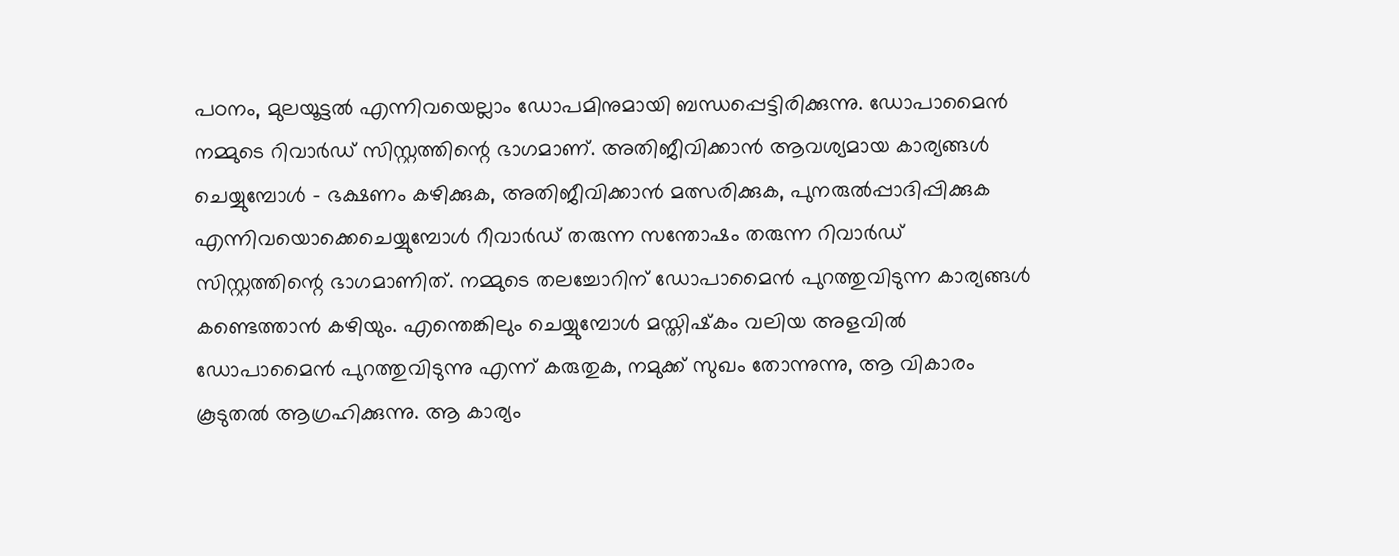പഠനം, മുലയൂട്ടല്‍ എന്നിവയെല്ലാം ഡോപമിനുമായി ബന്ധപ്പെട്ടിരിക്കുന്നു. ഡോപാമൈന്‍ നമ്മുടെ റിവാര്‍ഡ് സിസ്റ്റത്തിന്റെ ഭാഗമാണ്. അതിജീവിക്കാന്‍ ആവശ്യമായ കാര്യങ്ങള്‍ ചെയ്യുമ്പോള്‍ – ഭക്ഷണം കഴിക്കുക, അതിജീവിക്കാന്‍ മത്സരിക്കുക, പുനരുല്‍പ്പാദിപ്പിക്കുക എന്നിവയൊക്കെചെയ്യുമ്പോള്‍ റീവാര്‍ഡ് തരുന്ന സന്തോഷം തരുന്ന റിവാര്‍ഡ് സിസ്റ്റത്തിന്റെ ഭാഗമാണിത്. നമ്മുടെ തലച്ചോറിന് ഡോപാമൈന്‍ പുറത്തുവിടുന്ന കാര്യങ്ങള്‍ കണ്ടെത്താന്‍ കഴിയും. എന്തെങ്കിലും ചെയ്യുമ്പോള്‍ മസ്തിഷ്‌കം വലിയ അളവില്‍ ഡോപാമൈന്‍ പുറത്തുവിടുന്നു എന്ന് കരുതുക, നമുക്ക് സുഖം തോന്നുന്നു, ആ വികാരം കൂടുതല്‍ ആഗ്രഹിക്കുന്നു. ആ കാര്യം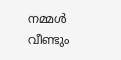നമ്മള്‍ വീണ്ടും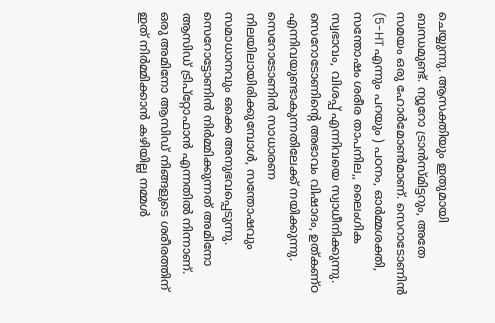ചെയ്യുന്നു. ആസക്തിയും ഇതുമായി ബന്ധമുണ്ട്. ന്യൂറോ ട്രാന്‍സ്മിട്ടറും, അതേ സമയം ഒരു ഹോര്‍മോണ്‍മാണ്. സെറാടോണിന്‍ (5-HT എന്നും പറയും ) പഠനം, ഓര്‍മ്മശക്തി, സന്തോഷം ശരീര താപനില,, ലൈംഗിക സ്വഭാവം, വിശപ്പ് എന്നിവയെ സ്വാധീനിക്കുന്നു. സെറോടോണിന്റെ അഭാവം വിഷാദം, ഉത്കണ്ഠ എന്നിവയുണ്ടാകുന്നതിലേക്ക് നയിക്കുന്നു. സെറോടോണിന്‍ സാധാരണ നിലയിലായിരിക്കുമ്പോള്‍, സന്തോഷവും സമാധാനവും ഒക്കെ അനുഭവപ്പെടുന്നു. സെറോട്ടോണിന്‍ നിര്‍മ്മിക്കുന്നത് അമിനോ ആസിഡ് ട്രിപ്‌റ്റോഫാന്‍ എന്നതില്‍ നിന്നാണ്. ഒരു അമിനോ ആസിഡ് നിങ്ങളുടെ ശരീരത്തിന് ഇത് നിര്‍മ്മിക്കാന്‍ കഴിയില്ല നമ്മള്‍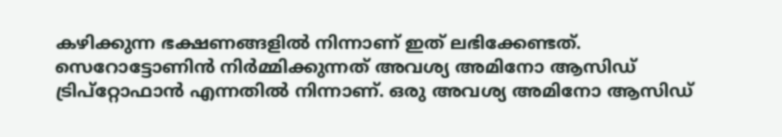കഴിക്കുന്ന ഭക്ഷണങ്ങളില്‍ നിന്നാണ് ഇത് ലഭിക്കേണ്ടത്. സെറോട്ടോണിന്‍ നിര്‍മ്മിക്കുന്നത് അവശ്യ അമിനോ ആസിഡ് ട്രിപ്‌റ്റോഫാന്‍ എന്നതില്‍ നിന്നാണ്. ഒരു അവശ്യ അമിനോ ആസിഡ്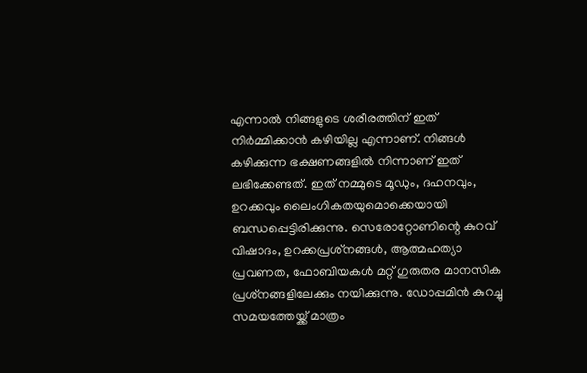എന്നാല്‍ നിങ്ങളുടെ ശരീരത്തിന് ഇത് നിര്‍മ്മിക്കാന്‍ കഴിയില്ല എന്നാണ്. നിങ്ങള്‍ കഴിക്കുന്ന ഭക്ഷണങ്ങളില്‍ നിന്നാണ് ഇത് ലഭിക്കേണ്ടത്. ഇത് നമ്മുടെ മൂഡും, ദഹനവും, ഉറക്കവും ലൈംഗികതയുമൊക്കെയായി ബന്ധപ്പെട്ടിരിക്കുന്നു. സെരോറ്റോണിന്റെ കുറവ് വിഷാദം, ഉറക്കപ്രശ്‌നങ്ങള്‍, ആത്മഹത്യാ പ്രവണത, ഫോബിയകള്‍ മറ്റ് ഗുരുതര മാനസിക പ്രശ്‌നങ്ങളിലേക്കും നയിക്കുന്നു. ഡോപ്പമിന്‍ കുറച്ചു സമയത്തേയ്ക്ക് മാത്രം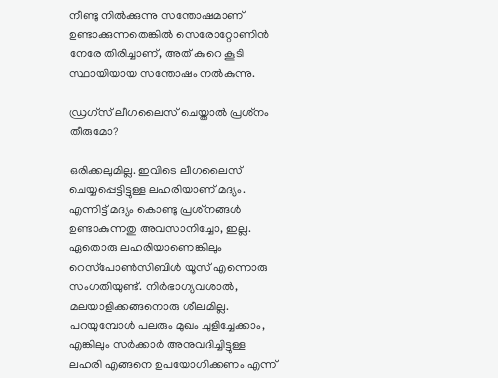നീണ്ടു നില്‍ക്കുന്നു സന്തോഷമാണ് ഉണ്ടാക്കുന്നതെങ്കില്‍ സെരോറ്റോണിന്‍ നേരേ തിരിച്ചാണ്, അത് കുറെ കൂടി സ്ഥായിയായ സന്തോഷം നല്‍കുന്നു.

ഡ്രഗ്‌സ് ലീഗലൈസ് ചെയ്താല്‍ പ്രശ്‌നം തീരുമോ?

ഒരിക്കലുമില്ല. ഇവിടെ ലീഗലൈസ് ചെയ്യപ്പെട്ടിട്ടുള്ള ലഹരിയാണ് മദ്യം. എന്നിട്ട് മദ്യം കൊണ്ടു പ്രശ്‌നങ്ങള്‍ ഉണ്ടാകുന്നതു അവസാനിച്ചോ, ഇല്ല. ഏതൊരു ലഹരിയാണെങ്കിലും റെസ്‌പോണ്‍സിബിള്‍ യൂസ് എന്നൊരു സംഗതിയുണ്ട്. നിര്‍ഭാഗ്യവശാല്‍, മലയാളിക്കങ്ങനൊരു ശീലമില്ല. പറയുമ്പോള്‍ പലരും മുഖം ചുളിച്ചേക്കാം, എങ്കിലും സര്‍ക്കാര്‍ അനുവദിച്ചിട്ടുള്ള ലഹരി എങ്ങനെ ഉപയോഗിക്കണം എന്ന്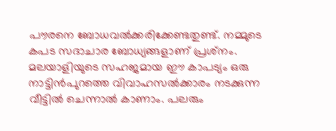പൗരനെ ബോധവല്‍ക്കരിക്കേണ്ടതുണ്ട്. നമ്മുടെ കപട സദാചാര ബോധ്യങ്ങളാണ് പ്രശ്‌നം. മലയാളിയുടെ സഹജമായ ഈ കാപട്യം ഒരു നാട്ടിന്‍പുറത്തെ വിവാഹസല്‍ക്കാരം നടക്കുന്ന വീട്ടില്‍ ചെന്നാല്‍ കാണാം. പലരും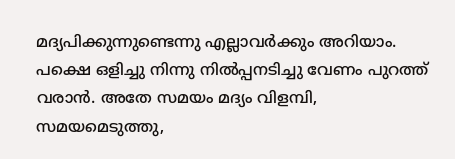മദ്യപിക്കുന്നുണ്ടെന്നു എല്ലാവര്‍ക്കും അറിയാം. പക്ഷെ ഒളിച്ചു നിന്നു നില്‍പ്പനടിച്ചു വേണം പുറത്ത് വരാന്‍. അതേ സമയം മദ്യം വിളമ്പി, സമയമെടുത്തു,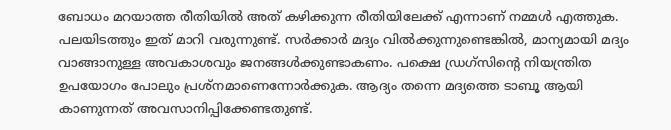ബോധം മറയാത്ത രീതിയില്‍ അത് കഴിക്കുന്ന രീതിയിലേക്ക് എന്നാണ് നമ്മള്‍ എത്തുക. പലയിടത്തും ഇത് മാറി വരുന്നുണ്ട്. സര്‍ക്കാര്‍ മദ്യം വില്‍ക്കുന്നുണ്ടെങ്കില്‍, മാന്യമായി മദ്യം വാങ്ങാനുള്ള അവകാശവും ജനങ്ങള്‍ക്കുണ്ടാകണം. പക്ഷെ ഡ്രഗ്‌സിന്റെ നിയന്ത്രിത ഉപയോഗം പോലും പ്രശ്‌നമാണെന്നോര്‍ക്കുക. ആദ്യം തന്നെ മദ്യത്തെ ടാബൂ ആയി കാണുന്നത് അവസാനിപ്പിക്കേണ്ടതുണ്ട്.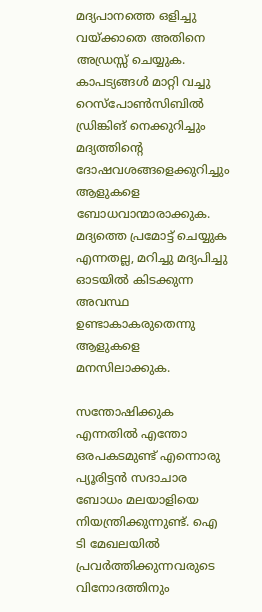മദ്യപാനത്തെ ഒളിച്ചു വയ്ക്കാതെ അതിനെ അഡ്രസ്സ് ചെയ്യുക. കാപട്യങ്ങള്‍ മാറ്റി വച്ചു റെസ്‌പോണ്‍സിബില്‍ ഡ്രിങ്കിങ് നെക്കുറിച്ചും മദ്യത്തിന്റെ ദോഷവശങ്ങളെക്കുറിച്ചും ആളുകളെ ബോധവാന്മാരാക്കുക. മദ്യത്തെ പ്രമോട്ട് ചെയ്യുക എന്നതല്ല, മറിച്ചു മദ്യപിച്ചു ഓടയില്‍ കിടക്കുന്ന അവസ്ഥ ഉണ്ടാകാകരുതെന്നു ആളുകളെ മനസിലാക്കുക.

സന്തോഷിക്കുക എന്നതില്‍ എന്തോ ഒരപകടമുണ്ട് എന്നൊരു പ്യൂരിട്ടന്‍ സദാചാര ബോധം മലയാളിയെ നിയന്ത്രിക്കുന്നുണ്ട്. ഐ ടി മേഖലയില്‍ പ്രവര്‍ത്തിക്കുന്നവരുടെ വിനോദത്തിനും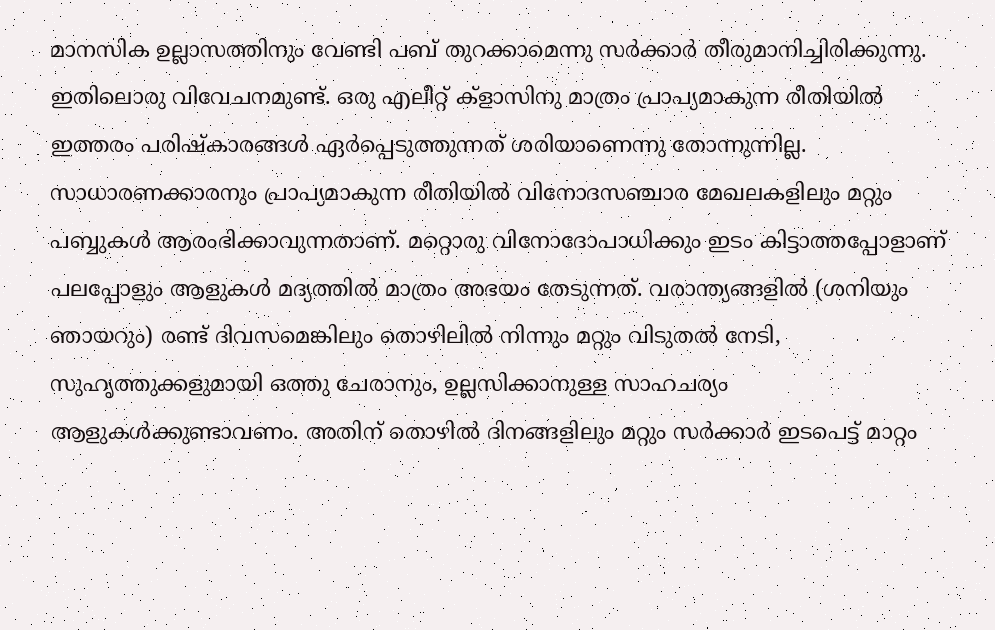മാനസിക ഉല്ലാസത്തിനും വേണ്ടി പബ് തുറക്കാമെന്നു സര്‍ക്കാര്‍ തീരുമാനിച്ചിരിക്കുന്നു. ഇതിലൊരു വിവേചനമുണ്ട്. ഒരു എലീറ്റ് ക്ളാസിനു മാത്രം പ്രാപ്യമാകുന്ന രീതിയില്‍ ഇത്തരം പരിഷ്‌കാരങ്ങള്‍ ഏര്‍പ്പെടുത്തുന്നത് ശരിയാണെന്നു തോന്നുന്നില്ല. സാധാരണക്കാരനും പ്രാപ്യമാകുന്ന രീതിയില്‍ വിനോദസഞ്ചാര മേഖലകളിലും മറ്റും പബ്ബുകള്‍ ആരംഭിക്കാവുന്നതാണ്. മറ്റൊരു വിനോദോപാധിക്കും ഇടം കിട്ടാത്തപ്പോളാണ് പലപ്പോളും ആളുകള്‍ മദ്യത്തില്‍ മാത്രം അഭയം തേടുന്നത്. വരാന്ത്യങ്ങളില്‍ (ശനിയും ഞായറും) രണ്ട് ദിവസമെങ്കിലും തൊഴിലില്‍ നിന്നും മറ്റും വിടുതല്‍ നേടി, സുഹൃത്തുക്കളുമായി ഒത്തു ചേരാനും, ഉല്ലസിക്കാനുള്ള സാഹചര്യം ആളുകള്‍ക്കുണ്ടാവണം. അതിന് തൊഴില്‍ ദിനങ്ങളിലും മറ്റും സര്‍ക്കാര്‍ ഇടപെട്ട് മാറ്റം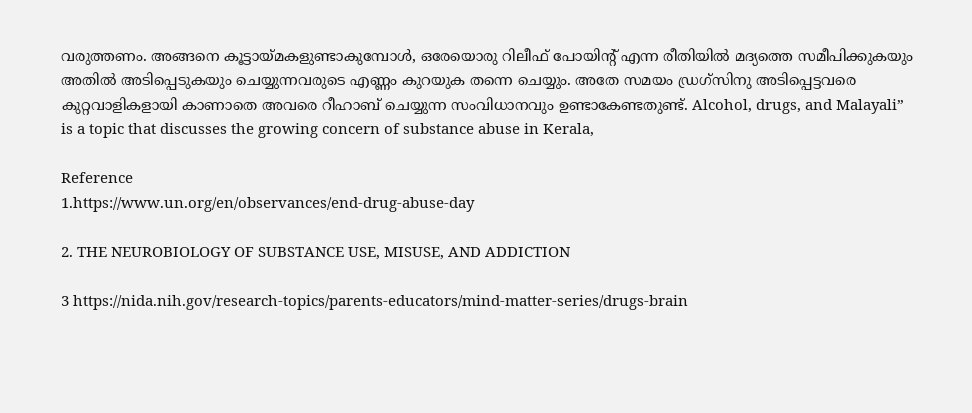വരുത്തണം. അങ്ങനെ കൂട്ടായ്മകളുണ്ടാകുമ്പോള്‍, ഒരേയൊരു റിലീഫ് പോയിന്റ് എന്ന രീതിയില്‍ മദ്യത്തെ സമീപിക്കുകയും അതില്‍ അടിപ്പെടുകയും ചെയ്യുന്നവരുടെ എണ്ണം കുറയുക തന്നെ ചെയ്യും. അതേ സമയം ഡ്രഗ്‌സിനു അടിപ്പെട്ടവരെ കുറ്റവാളികളായി കാണാതെ അവരെ റീഹാബ് ചെയ്യുന്ന സംവിധാനവും ഉണ്ടാകേണ്ടതുണ്ട്. Alcohol, drugs, and Malayali” is a topic that discusses the growing concern of substance abuse in Kerala,

Reference
1.https://www.un.org/en/observances/end-drug-abuse-day

2. THE NEUROBIOLOGY OF SUBSTANCE USE, MISUSE, AND ADDICTION

3 https://nida.nih.gov/research-topics/parents-educators/mind-matter-series/drugs-brain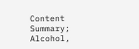Content Summary; Alcohol,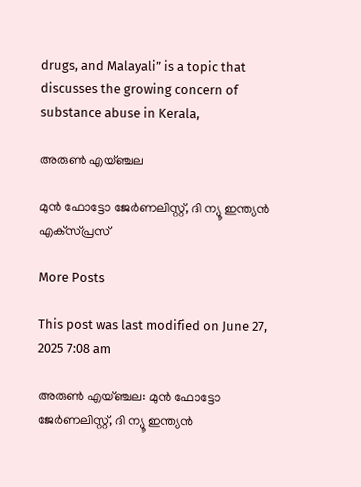drugs, and Malayali” is a topic that discusses the growing concern of substance abuse in Kerala,

അരുൺ എയ്ഞ്ചല

മുന്‍ ഫോട്ടോ ജേര്‍ണലിസ്റ്റ്, ദി ന്യൂ ഇന്ത്യന്‍ എക്‌സ്പ്രസ്‌

More Posts

This post was last modified on June 27, 2025 7:08 am

അരുൺ എയ്ഞ്ചല: മുന്‍ ഫോട്ടോ ജേര്‍ണലിസ്റ്റ്, ദി ന്യൂ ഇന്ത്യന്‍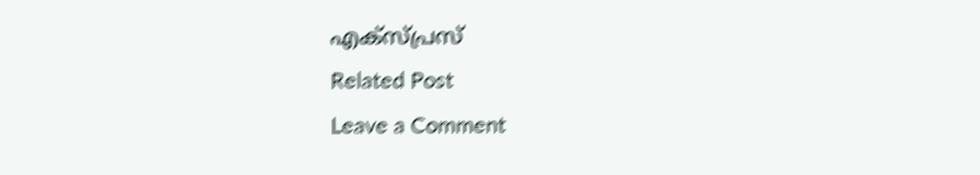എക്‌സ്പ്രസ്‌
Related Post
Leave a Comment